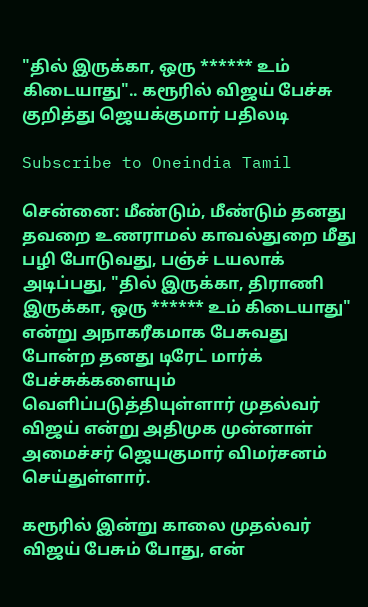"தில் இருக்கா, ஒரு ****** உம் கிடையாது".. கரூரில் விஜய் பேச்சு குறித்து ஜெயக்குமார் பதிலடி

Subscribe to Oneindia Tamil

சென்னை: மீண்டும், மீண்டும் தனது தவறை உணராமல் காவல்துறை மீது பழி போடுவது, பஞ்ச் டயலாக் அடிப்பது, "தில் இருக்கா, திராணி இருக்கா, ஒரு ****** உம் கிடையாது" என்று அநாகரீகமாக பேசுவது போன்ற தனது டிரேட் மார்க் பேச்சுக்களையும் வெளிப்படுத்தியுள்ளார் முதல்வர் விஜய் என்று அதிமுக முன்னாள் அமைச்சர் ஜெயகுமார் விமர்சனம் செய்துள்ளார்.

கரூரில் இன்று காலை முதல்வர் விஜய் பேசும் போது, என்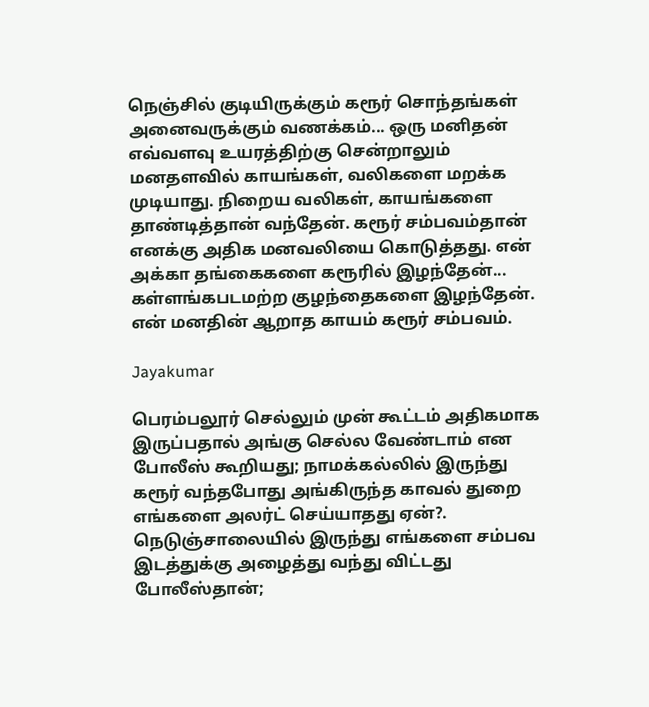நெஞ்சில் குடியிருக்கும் கரூர் சொந்தங்கள் அனைவருக்கும் வணக்கம்... ஒரு மனிதன் எவ்வளவு உயரத்திற்கு சென்றாலும் மனதளவில் காயங்கள், வலிகளை மறக்க முடியாது. நிறைய வலிகள், காயங்களை தாண்டித்தான் வந்தேன். கரூர் சம்பவம்தான் எனக்கு அதிக மனவலியை கொடுத்தது. என் அக்கா தங்கைகளை கரூரில் இழந்தேன்... கள்ளங்கபடமற்ற குழந்தைகளை இழந்தேன். என் மனதின் ஆறாத காயம் கரூர் சம்பவம்.

Jayakumar

பெரம்பலூர் செல்லும் முன் கூட்டம் அதிகமாக இருப்பதால் அங்கு செல்ல வேண்டாம் என போலீஸ் கூறியது; நாமக்கல்லில் இருந்து கரூர் வந்தபோது அங்கிருந்த காவல் துறை எங்களை அலர்ட் செய்யாதது ஏன்?. நெடுஞ்சாலையில் இருந்து எங்களை சம்பவ இடத்துக்கு அழைத்து வந்து விட்டது போலீஸ்தான்;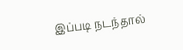இப்படி நடந்தால்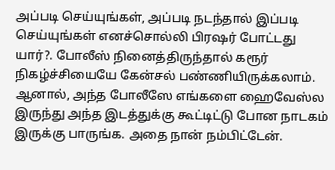அப்படி செய்யுங்கள், அப்படி நடந்தால் இப்படி செய்யுங்கள் எனச்சொல்லி பிரஷர் போட்டது யார்?. போலீஸ் நினைத்திருந்தால் கரூர் நிகழ்ச்சியையே கேன்சல் பண்ணியிருக்கலாம். ஆனால், அந்த போலீஸே எங்களை ஹைவேஸ்ல இருந்து அந்த இடத்துக்கு கூட்டிட்டு போன நாடகம் இருக்கு பாருங்க. அதை நான் நம்பிட்டேன்.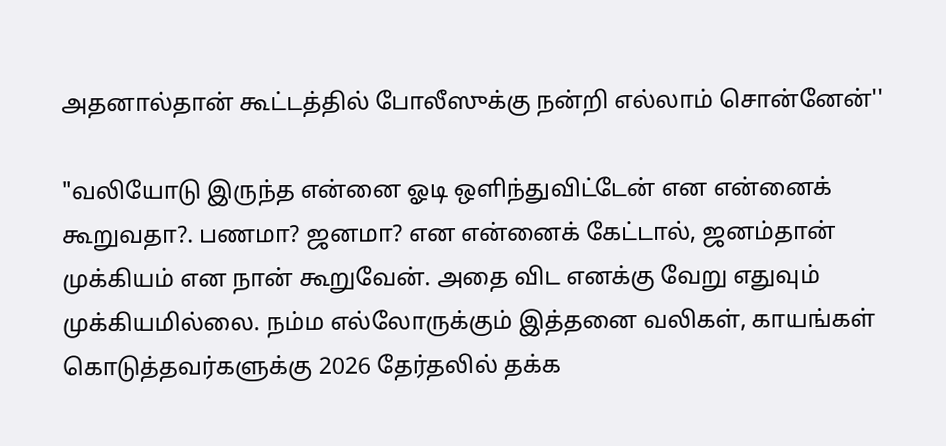அதனால்தான் கூட்டத்தில் போலீஸுக்கு நன்றி எல்லாம் சொன்னேன்''

"வலியோடு இருந்த என்னை ஓடி ஒளிந்துவிட்டேன் என என்னைக் கூறுவதா?. பணமா? ஜனமா? என என்னைக் கேட்டால், ஜனம்தான் முக்கியம் என நான் கூறுவேன். அதை விட எனக்கு வேறு எதுவும் முக்கியமில்லை. நம்ம எல்லோருக்கும் இத்தனை வலிகள், காயங்கள் கொடுத்தவர்களுக்கு 2026 தேர்தலில் தக்க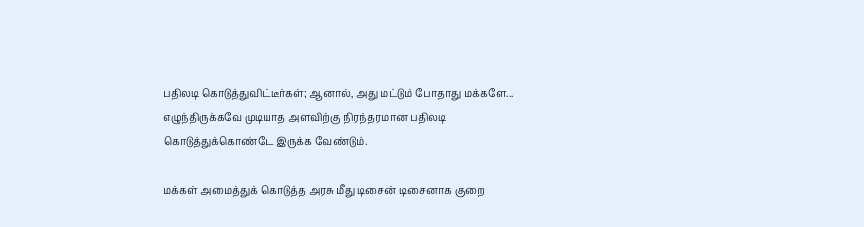பதிலடி கொடுத்துவிட்டீர்கள்; ஆனால், அது மட்டும் போதாது மக்களே... எழுந்திருக்கவே முடியாத அளவிற்கு நிரந்தரமான பதிலடி கொடுத்துக்கொண்டே இருக்க வேண்டும்.

மக்கள் அமைத்துக் கொடுத்த அரசு மீது டிசைன் டிசைனாக குறை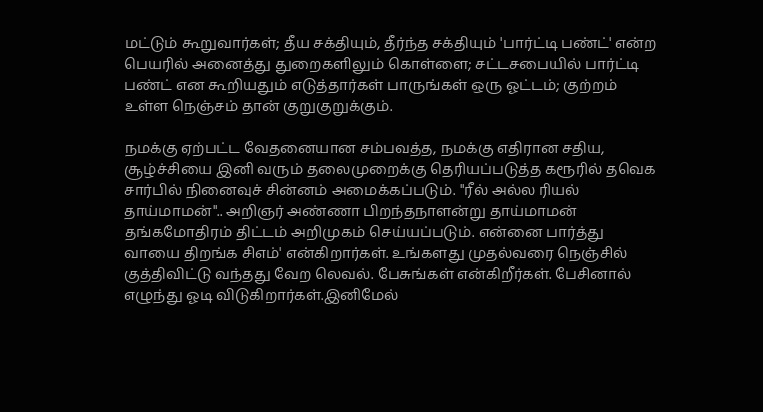மட்டும் கூறுவார்கள்; தீய சக்தியும், தீர்ந்த சக்தியும் 'பார்ட்டி பண்ட்' என்ற பெயரில் அனைத்து துறைகளிலும் கொள்ளை; சட்டசபையில் பார்ட்டி பண்ட் என கூறியதும் எடுத்தார்கள் பாருங்கள் ஒரு ஓட்டம்; குற்றம் உள்ள நெஞ்சம் தான் குறுகுறுக்கும்.

நமக்கு ஏற்பட்ட வேதனையான சம்பவத்த, நமக்கு எதிரான சதிய, சூழ்ச்சியை இனி வரும் தலைமுறைக்கு தெரியப்படுத்த கரூரில் தவெக சார்பில் நினைவுச் சின்னம் அமைக்கப்படும். "ரீல் அல்ல ரியல் தாய்மாமன்".. அறிஞர் அண்ணா பிறந்தநாளன்று தாய்மாமன் தங்கமோதிரம் திட்டம் அறிமுகம் செய்யப்படும். என்னை பார்த்து வாயை திறங்க சிஎம்' என்கிறார்கள். உங்களது முதல்வரை நெஞ்சில் குத்திவிட்டு வந்தது வேற லெவல். பேசுங்கள் என்கிறீர்கள். பேசினால் எழுந்து ஓடி விடுகிறார்கள்.இனிமேல்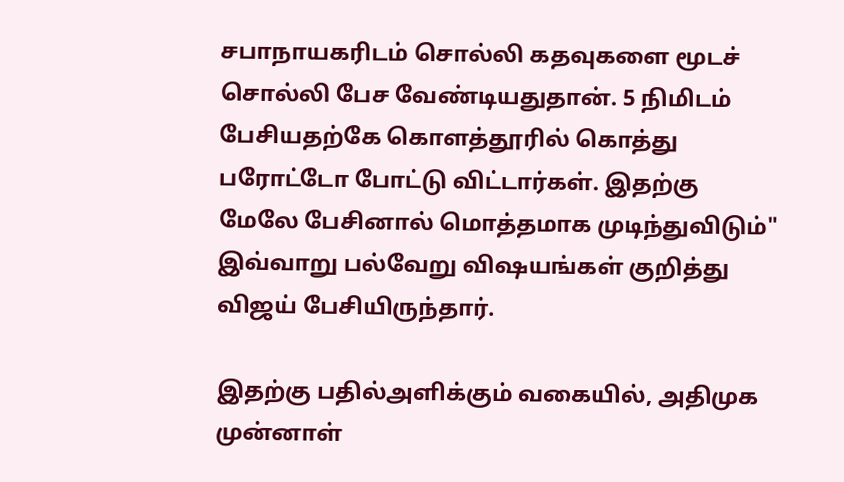சபாநாயகரிடம் சொல்லி கதவுகளை மூடச் சொல்லி பேச வேண்டியதுதான். 5 நிமிடம் பேசியதற்கே கொளத்தூரில் கொத்து பரோட்டோ போட்டு விட்டார்கள். இதற்கு மேலே பேசினால் மொத்தமாக முடிந்துவிடும்" இவ்வாறு பல்வேறு விஷயங்கள் குறித்து விஜய் பேசியிருந்தார்.

இதற்கு பதில்அளிக்கும் வகையில், அதிமுக முன்னாள்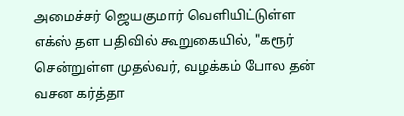அமைச்சர் ஜெயகுமார் வெளியிட்டுள்ள எக்ஸ் தள பதிவில் கூறுகையில், "கரூர் சென்றுள்ள முதல்வர், வழக்கம் போல தன் வசன கர்த்தா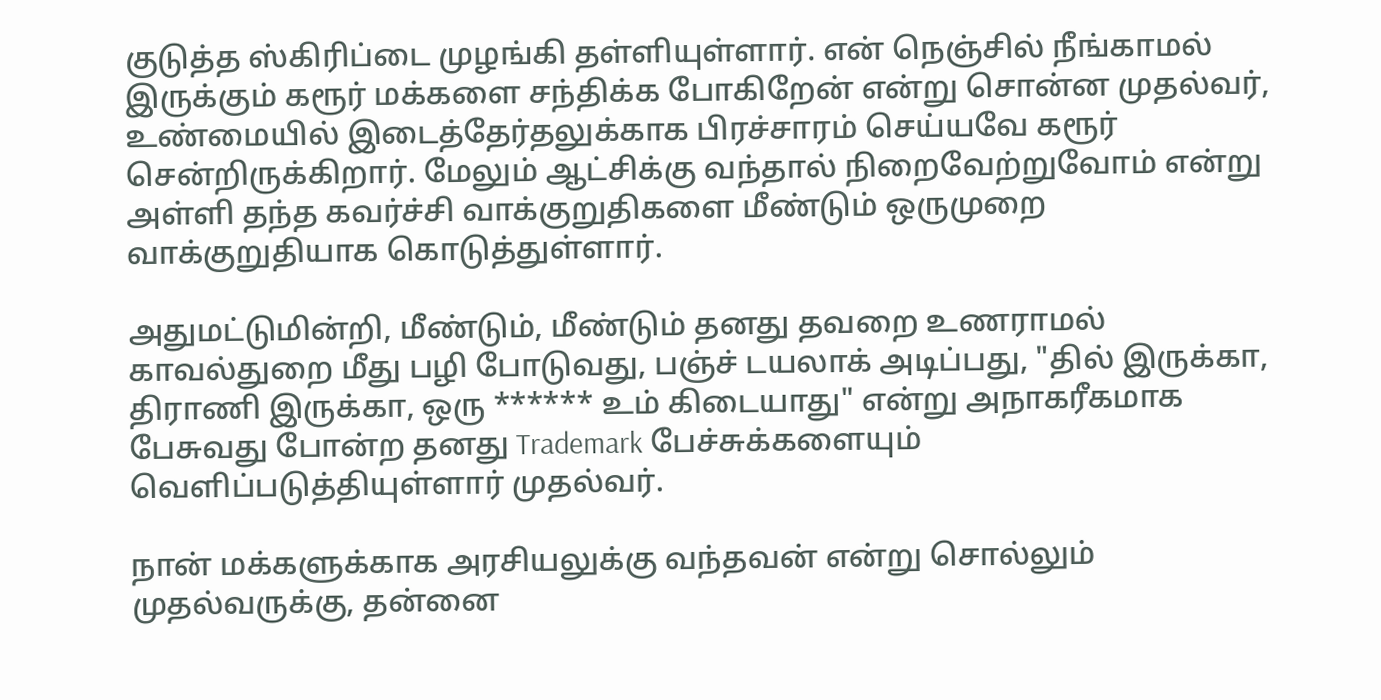குடுத்த ஸ்கிரிப்டை முழங்கி தள்ளியுள்ளார். என் நெஞ்சில் நீங்காமல் இருக்கும் கரூர் மக்களை சந்திக்க போகிறேன் என்று சொன்ன முதல்வர், உண்மையில் இடைத்தேர்தலுக்காக பிரச்சாரம் செய்யவே கரூர் சென்றிருக்கிறார். மேலும் ஆட்சிக்கு வந்தால் நிறைவேற்றுவோம் என்று அள்ளி தந்த கவர்ச்சி வாக்குறுதிகளை மீண்டும் ஒருமுறை வாக்குறுதியாக கொடுத்துள்ளார்.

அதுமட்டுமின்றி, மீண்டும், மீண்டும் தனது தவறை உணராமல் காவல்துறை மீது பழி போடுவது, பஞ்ச் டயலாக் அடிப்பது, "தில் இருக்கா, திராணி இருக்கா, ஒரு ****** உம் கிடையாது" என்று அநாகரீகமாக பேசுவது போன்ற தனது Trademark பேச்சுக்களையும் வெளிப்படுத்தியுள்ளார் முதல்வர்.

நான் மக்களுக்காக அரசியலுக்கு வந்தவன் என்று சொல்லும் முதல்வருக்கு, தன்னை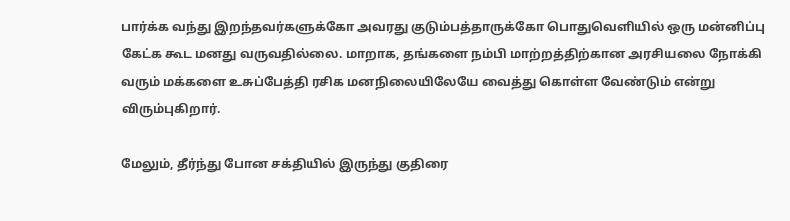பார்க்க வந்து இறந்தவர்களுக்கோ அவரது குடும்பத்தாருக்கோ பொதுவெளியில் ஒரு மன்னிப்பு கேட்க கூட மனது வருவதில்லை. மாறாக, தங்களை நம்பி மாற்றத்திற்கான அரசியலை நோக்கி வரும் மக்களை உசுப்பேத்தி ரசிக மனநிலையிலேயே வைத்து கொள்ள வேண்டும் என்று விரும்புகிறார்.

மேலும், தீர்ந்து போன சக்தியில் இருந்து குதிரை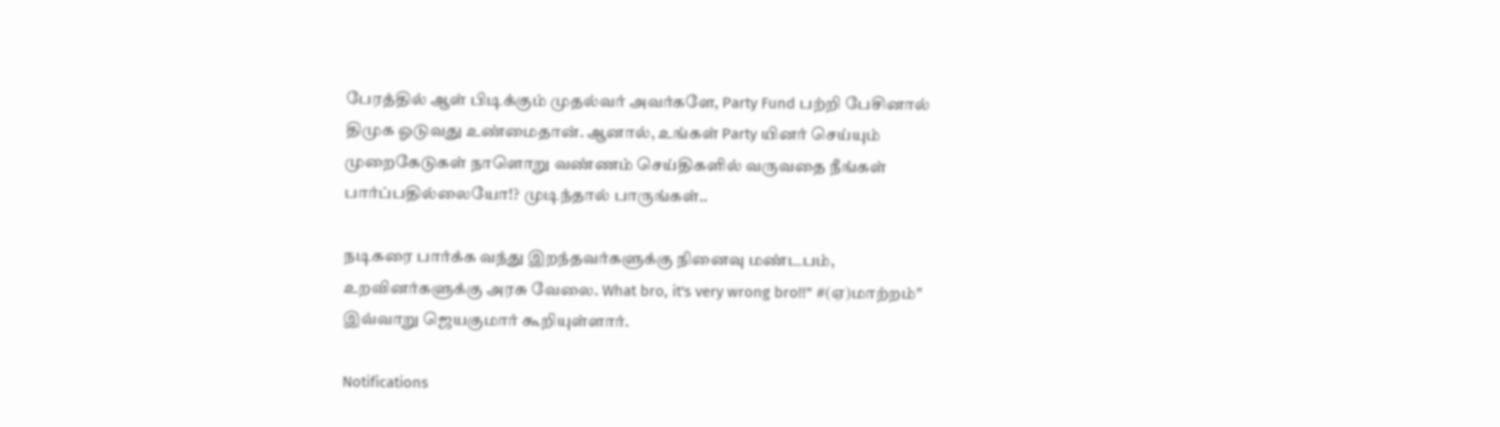பேரத்தில் ஆள் பிடிக்கும் முதல்வர் அவர்களே, Party Fund பற்றி பேசினால் திமுக ஓடுவது உண்மைதான். ஆனால், உங்கள் Party யினர் செய்யும் முறைகேடுகள் நாளொறு வண்ணம் செய்திகளில் வருவதை நீங்கள் பார்ப்பதில்லையோ!? முடிந்தால் பாருங்கள்..

நடிகரை பார்க்க வந்து இறந்தவர்களுக்கு நினைவு மண்டபம், உறவினர்களுக்கு அரசு வேலை. What bro, it's very wrong bro!!" #(ஏ)மாற்றம்" இவ்வாறு ஜெயகுமார் கூறியுள்ளார்.

Notifications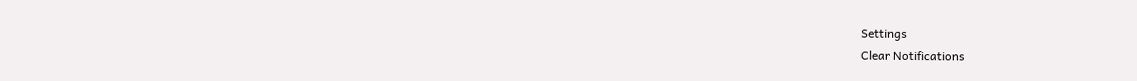Settings
Clear Notifications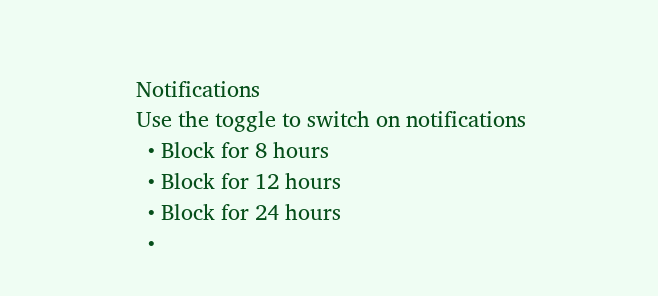Notifications
Use the toggle to switch on notifications
  • Block for 8 hours
  • Block for 12 hours
  • Block for 24 hours
  •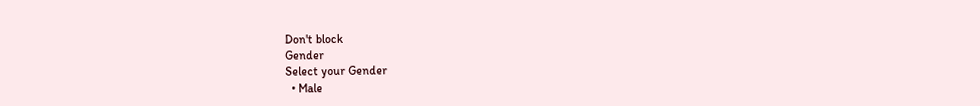Don't block
Gender
Select your Gender
  • Male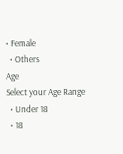• Female
  • Others
Age
Select your Age Range
  • Under 18
  • 18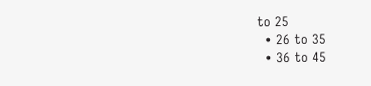to 25
  • 26 to 35
  • 36 to 45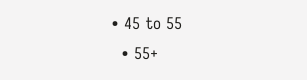• 45 to 55
  • 55+